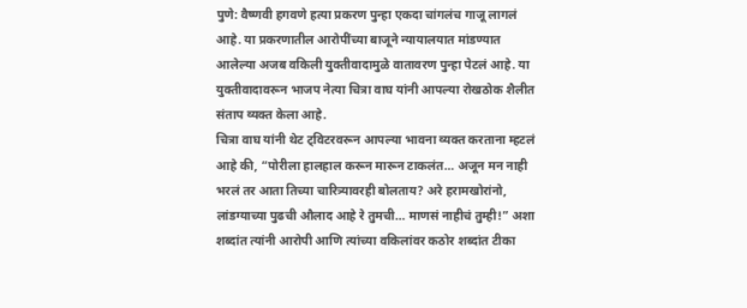पुणे: वैष्णवी हगवणे हत्या प्रकरण पुन्हा एकदा चांगलंच गाजू लागलं आहे. या प्रकरणातील आरोपींच्या बाजूने न्यायालयात मांडण्यात आलेल्या अजब वकिली युक्तीवादामुळे वातावरण पुन्हा पेटलं आहे. या युक्तीवादावरून भाजप नेत्या चित्रा वाघ यांनी आपल्या रोखठोक शैलीत संताप व्यक्त केला आहे.
चित्रा वाघ यांनी थेट ट्विटरवरून आपल्या भावना व्यक्त करताना म्हटलं आहे की, “पोरीला हालहाल करून मारून टाकलंत… अजून मन नाही भरलं तर आता तिच्या चारित्र्यावरही बोलताय? अरे हरामखोरांनो, लांडग्याच्या पुढची औलाद आहे रे तुमची… माणसं नाहीचं तुम्ही!” अशा शब्दांत त्यांनी आरोपी आणि त्यांच्या वकिलांवर कठोर शब्दांत टीका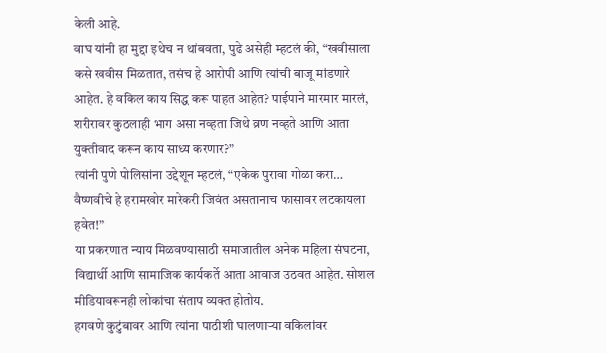केली आहे.
वाघ यांनी हा मुद्दा इथेच न थांबवता, पुढे असेही म्हटलं की, “खवीसाला कसे खवीस मिळतात, तसंच हे आरोपी आणि त्यांची बाजू मांडणारे आहेत. हे वकिल काय सिद्ध करू पाहत आहेत? पाईपाने मारमार मारलं, शरीरावर कुठलाही भाग असा नव्हता जिथे व्रण नव्हते आणि आता युक्तीवाद करून काय साध्य करणार?”
त्यांनी पुणे पोलिसांना उद्देशून म्हटलं, “एकेक पुरावा गोळा करा… वैष्णवीचे हे हरामखोर मारेकरी जिवंत असतानाच फासावर लटकायला हवेत!”
या प्रकरणात न्याय मिळवण्यासाठी समाजातील अनेक महिला संघटना, विद्यार्थी आणि सामाजिक कार्यकर्ते आता आवाज उठवत आहेत. सोशल मीडियावरूनही लोकांचा संताप व्यक्त होतोय.
हगवणे कुटुंबावर आणि त्यांना पाठीशी घालणाऱ्या वकिलांवर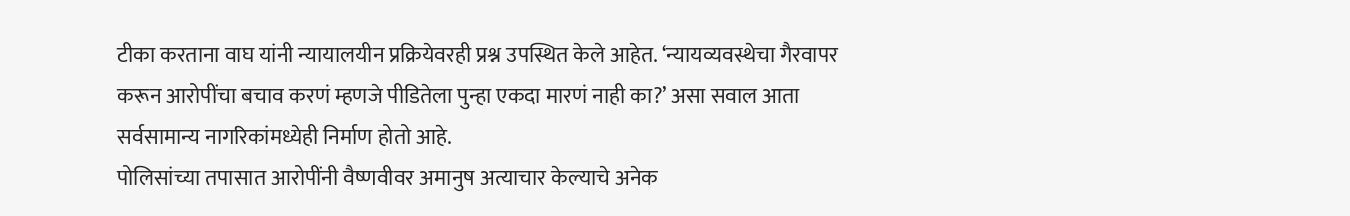टीका करताना वाघ यांनी न्यायालयीन प्रक्रियेवरही प्रश्न उपस्थित केले आहेत. ‘न्यायव्यवस्थेचा गैरवापर करून आरोपींचा बचाव करणं म्हणजे पीडितेला पुन्हा एकदा मारणं नाही का?’ असा सवाल आता सर्वसामान्य नागरिकांमध्येही निर्माण होतो आहे.
पोलिसांच्या तपासात आरोपींनी वैष्णवीवर अमानुष अत्याचार केल्याचे अनेक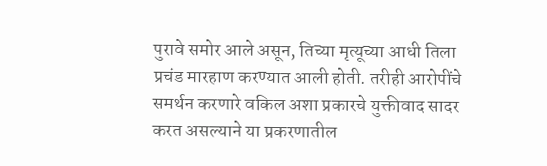पुरावे समोर आले असून, तिच्या मृत्यूच्या आधी तिला प्रचंड मारहाण करण्यात आली होती. तरीही आरोपींचे समर्थन करणारे वकिल अशा प्रकारचे युक्तीवाद सादर करत असल्याने या प्रकरणातील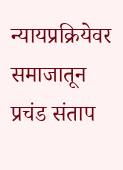न्यायप्रक्रियेवर समाजातून प्रचंड संताप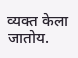व्यक्त केला जातोय.